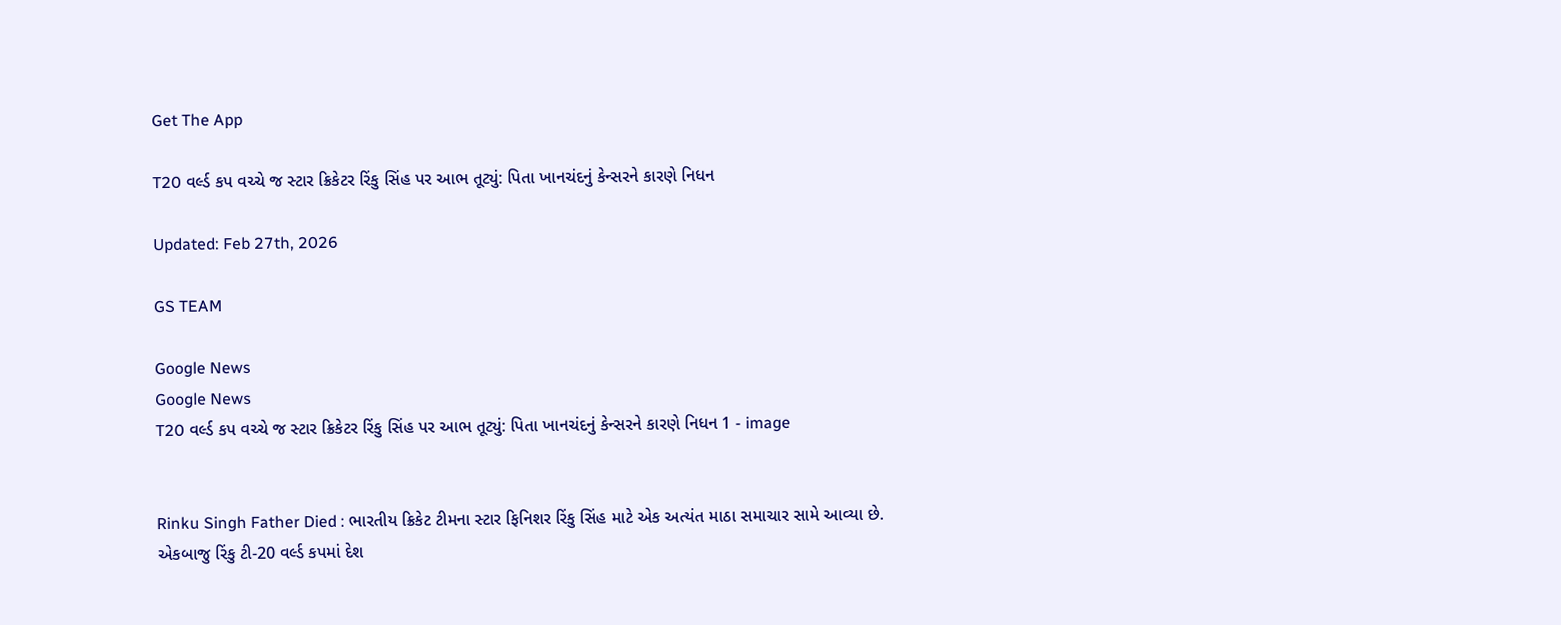Get The App

T20 વર્લ્ડ કપ વચ્ચે જ સ્ટાર ક્રિકેટર રિંકુ સિંહ પર આભ તૂટ્યું: પિતા ખાનચંદનું કેન્સરને કારણે નિધન

Updated: Feb 27th, 2026

GS TEAM

Google News
Google News
T20 વર્લ્ડ કપ વચ્ચે જ સ્ટાર ક્રિકેટર રિંકુ સિંહ પર આભ તૂટ્યું: પિતા ખાનચંદનું કેન્સરને કારણે નિધન 1 - image


Rinku Singh Father Died : ભારતીય ક્રિકેટ ટીમના સ્ટાર ફિનિશર રિંકુ સિંહ માટે એક અત્યંત માઠા સમાચાર સામે આવ્યા છે. એકબાજુ રિંકુ ટી-20 વર્લ્ડ કપમાં દેશ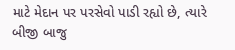માટે મેદાન પર પરસેવો પાડી રહ્યો છે, ત્યારે બીજી બાજુ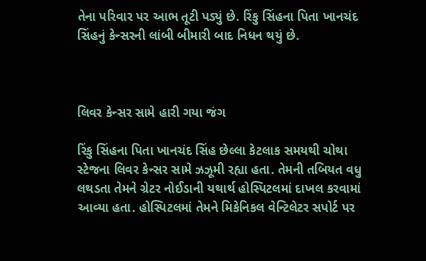તેના પરિવાર પર આભ તૂટી પડ્યું છે. રિંકુ સિંહના પિતા ખાનચંદ સિંહનું કેન્સરની લાંબી બીમારી બાદ નિધન થયું છે.



લિવર કેન્સર સામે હારી ગયા જંગ

રિંકુ સિંહના પિતા ખાનચંદ સિંહ છેલ્લા કેટલાક સમયથી ચોથા સ્ટેજના લિવર કેન્સર સામે ઝઝૂમી રહ્યા હતા. તેમની તબિયત વધુ લથડતા તેમને ગ્રેટર નોઈડાની યથાર્થ હોસ્પિટલમાં દાખલ કરવામાં આવ્યા હતા. હોસ્પિટલમાં તેમને મિકેનિકલ વેન્ટિલેટર સપોર્ટ પર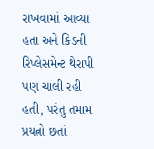રાખવામાં આવ્યા હતા અને કિડની રિપ્લેસમેન્ટ થેરાપી પણ ચાલી રહી હતી, પરંતુ તમામ પ્રયત્નો છતાં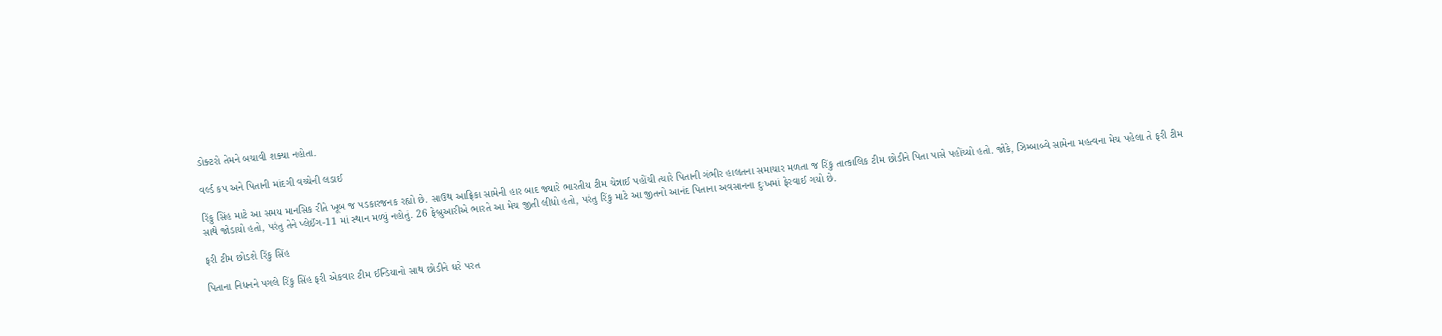ડોક્ટરો તેમને બચાવી શક્યા નહોતા.

વર્લ્ડ કપ અને પિતાની માંદગી વચ્ચેની લડાઈ

રિંકુ સિંહ માટે આ સમય માનસિક રીતે ખૂબ જ પડકારજનક રહ્યો છે. સાઉથ આફ્રિકા સામેની હાર બાદ જ્યારે ભારતીય ટીમ ચેન્નાઈ પહોંચી ત્યારે પિતાની ગંભીર હાલતના સમાચાર મળતા જ રિંકુ તાત્કાલિક ટીમ છોડીને પિતા પાસે પહોંચ્યો હતો. જોકે, ઝિમ્બાબ્વે સામેના મહત્વના મેચ પહેલા તે ફરી ટીમ સાથે જોડાયો હતો, પરંતુ તેને પ્લેઈંગ-11 માં સ્થાન મળ્યું નહોતું. 26 ફેબ્રુઆરીએ ભારતે આ મેચ જીતી લીધો હતો, પરંતુ રિંકુ માટે આ જીતનો આનંદ પિતાના અવસાનના દુઃખમાં ફેરવાઈ ગયો છે.

ફરી ટીમ છોડશે રિંકુ સિંહ

પિતાના નિધનને પગલે રિંકુ સિંહ ફરી એકવાર ટીમ ઈન્ડિયાનો સાથ છોડીને ઘરે પરત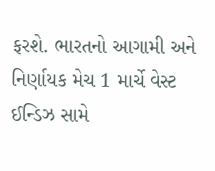ફરશે. ભારતનો આગામી અને નિર્ણાયક મેચ 1 માર્ચે વેસ્ટ ઈન્ડિઝ સામે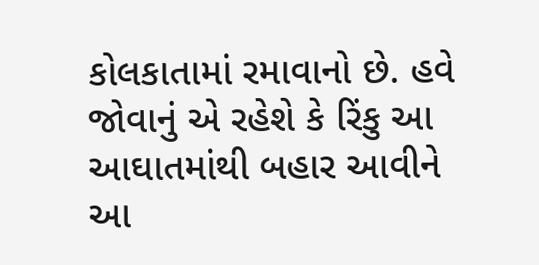કોલકાતામાં રમાવાનો છે. હવે જોવાનું એ રહેશે કે રિંકુ આ આઘાતમાંથી બહાર આવીને આ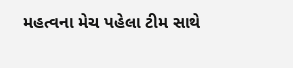મહત્વના મેચ પહેલા ટીમ સાથે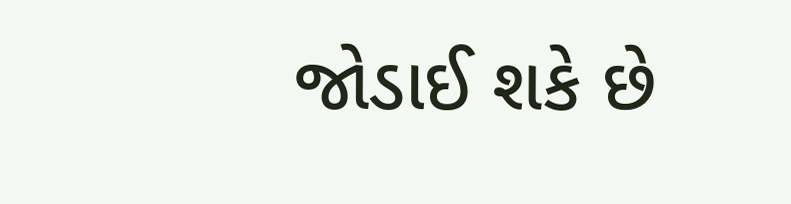જોડાઈ શકે છે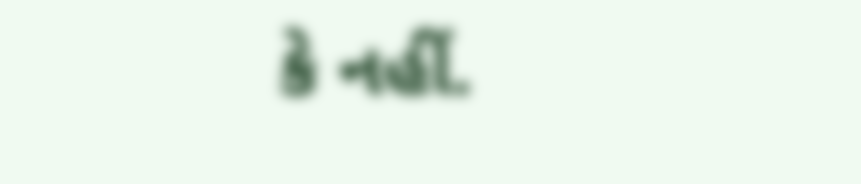કે નહીં.